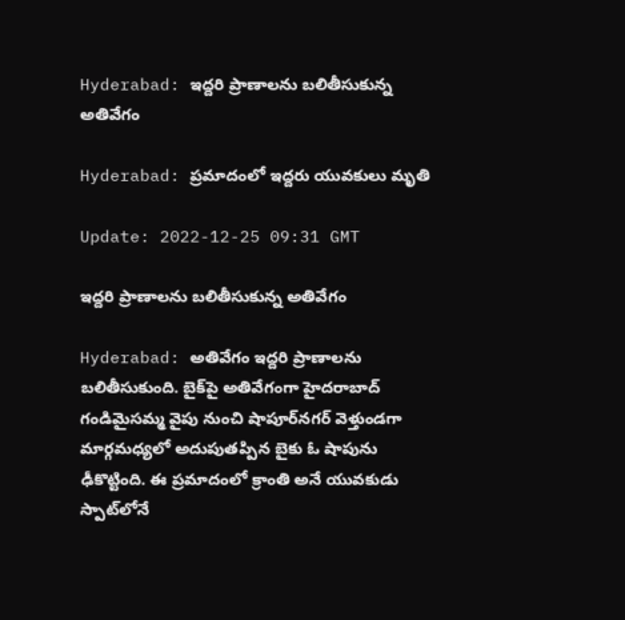Hyderabad: ఇద్దరి ప్రాణాలను బలితీసుకున్న అతివేగం

Hyderabad: ప్రమాదంలో ఇద్దరు యువకులు మృతి

Update: 2022-12-25 09:31 GMT

ఇద్దరి ప్రాణాలను బలితీసుకున్న అతివేగం

Hyderabad: అతివేగం ఇద్దరి ప్రాణాలను బలితీసుకుంది. బైక్‌పై అతివేగంగా హైదరాబాద్‌ గండిమైసమ్మ వైపు నుంచి షాపూర్‌నగర్ వెళ్తుండగా మార్గమధ్యలో అదుపుతప్పిన బైకు ఓ షాపును ఢీకొట్టింది. ఈ ప్రమాదంలో క్రాంతి అనే యువకుడు స్పాట్‌లోనే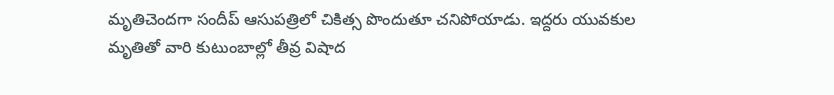మృతిచెందగా సందీప్ ఆసుపత్రిలో చికిత్స పొందుతూ చనిపోయాడు. ఇద్దరు యువకుల మృతితో వారి కుటుంబాల్లో తీవ్ర విషాద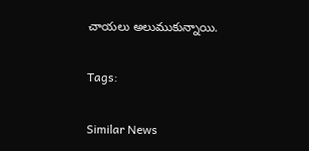చాయలు అలుముకున్నాయి.

Tags:

Similar News